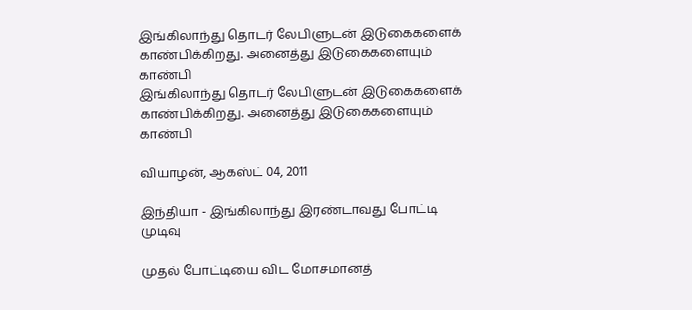இங்கிலாந்து தொடர் லேபிளுடன் இடுகைகளைக் காண்பிக்கிறது. அனைத்து இடுகைகளையும் காண்பி
இங்கிலாந்து தொடர் லேபிளுடன் இடுகைகளைக் காண்பிக்கிறது. அனைத்து இடுகைகளையும் காண்பி

வியாழன், ஆகஸ்ட் 04, 2011

இந்தியா - இங்கிலாந்து இரண்டாவது போட்டி முடிவு

முதல் போட்டியை விட மோசமானத்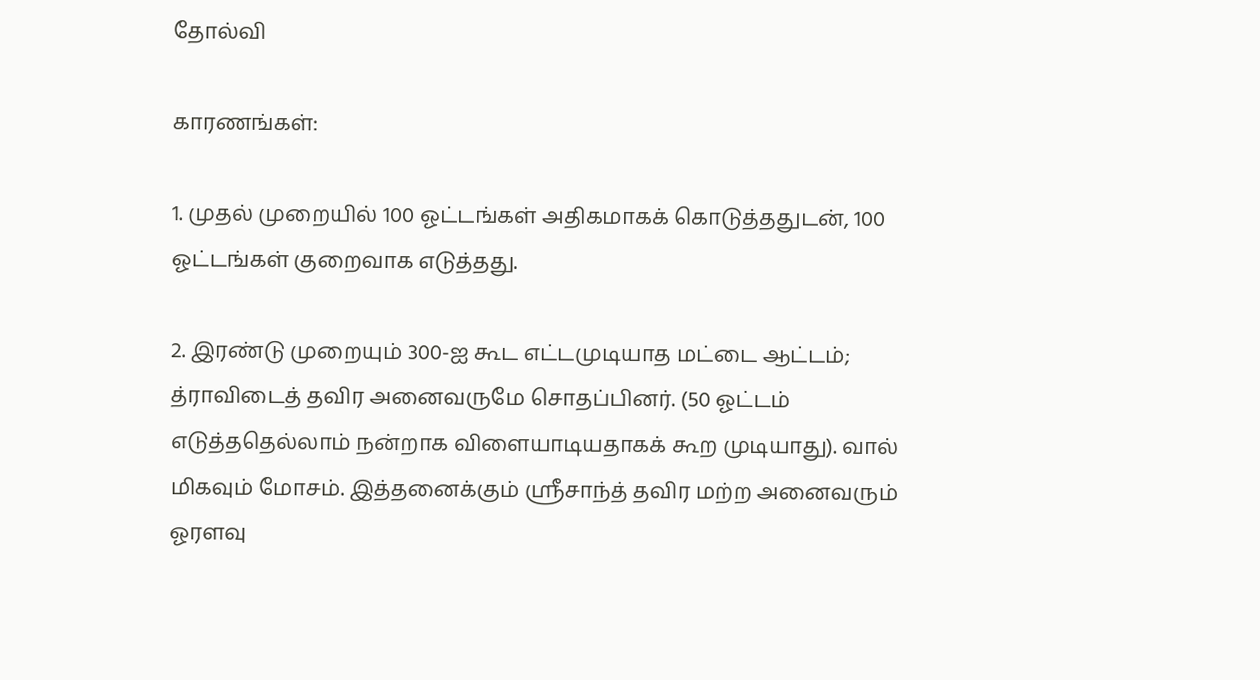தோல்வி

காரணங்கள்:

1. முதல் முறையில் 100 ஓட்டங்கள் அதிகமாகக் கொடுத்ததுடன், 100 ஓட்டங்கள் குறைவாக எடுத்தது.

2. இரண்டு முறையும் 300-ஐ கூட எட்டமுடியாத மட்டை ஆட்டம்; த்ராவிடைத் தவிர அனைவருமே சொதப்பினர். (50 ஓட்டம் எடுத்ததெல்லாம் நன்றாக விளையாடியதாகக் கூற முடியாது). வால் மிகவும் மோசம். இத்தனைக்கும் ஸ்ரீசாந்த் தவிர மற்ற அனைவரும் ஓரளவு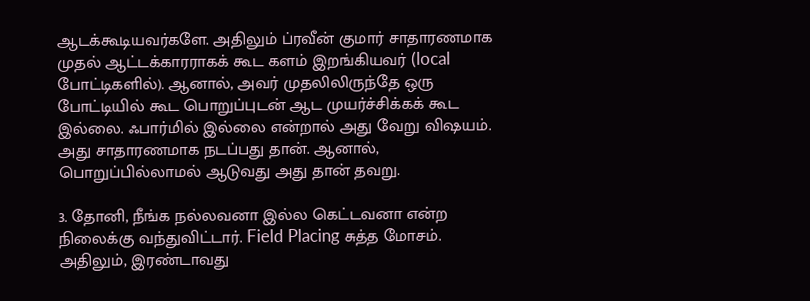ஆடக்கூடியவர்களே. அதிலும் ப்ரவீன் குமார் சாதாரணமாக முதல் ஆட்டக்காரராகக் கூட களம் இறங்கியவர் (local போட்டிகளில்). ஆனால், அவர் முதலிலிருந்தே ஒரு போட்டியில் கூட பொறுப்புடன் ஆட முயர்ச்சிக்கக் கூட இல்லை. ஃபார்மில் இல்லை என்றால் அது வேறு விஷயம். அது சாதாரணமாக நடப்பது தான். ஆனால், பொறுப்பில்லாமல் ஆடுவது அது தான் தவறு.

3. தோனி, நீங்க நல்லவனா இல்ல கெட்டவனா என்ற நிலைக்கு வந்துவிட்டார். Field Placing சுத்த மோசம். அதிலும், இரண்டாவது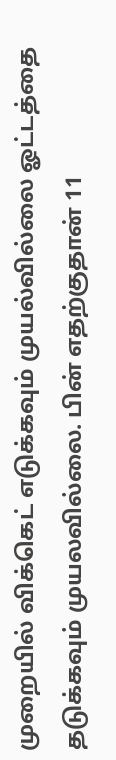முறையில் விக்கெட் எடுக்கவும் முயல்வில்லை ஓட்டத்தை தடுக்கவும் முயலவில்லை. பின் எதற்குதான் 11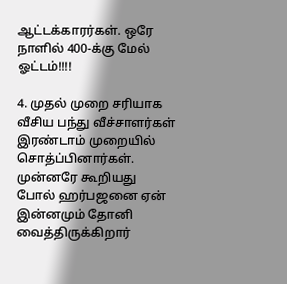ஆட்டக்காரர்கள். ஒரே நாளில் 400-க்கு மேல் ஓட்டம்!!!!

4. முதல் முறை சரியாக வீசிய பந்து வீச்சாளர்கள் இரண்டாம் முறையில் சொத்ப்பினார்கள். முன்னரே கூறியது போல் ஹர்பஜனை ஏன் இன்னமும் தோனி வைத்திருக்கிறார்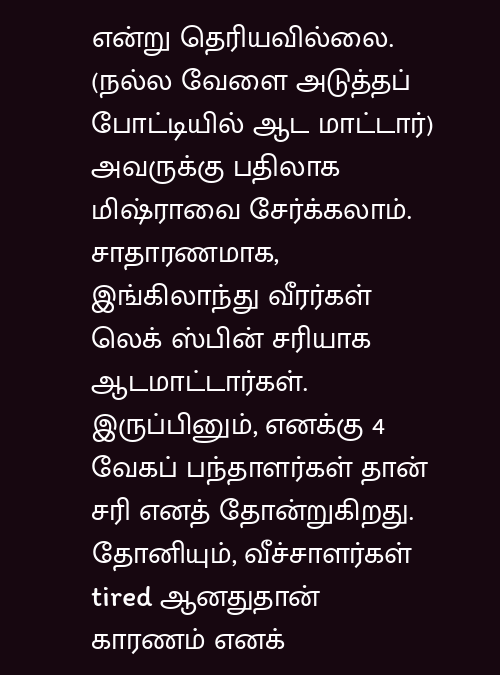என்று தெரியவில்லை. (நல்ல வேளை அடுத்தப் போட்டியில் ஆட மாட்டார்) அவருக்கு பதிலாக மிஷ்ராவை சேர்க்கலாம். சாதாரணமாக, இங்கிலாந்து வீரர்கள் லெக் ஸ்பின் சரியாக ஆடமாட்டார்கள். இருப்பினும், எனக்கு 4 வேகப் பந்தாளர்கள் தான் சரி எனத் தோன்றுகிறது. தோனியும், வீச்சாளர்கள் tired ஆனதுதான் காரணம் எனக்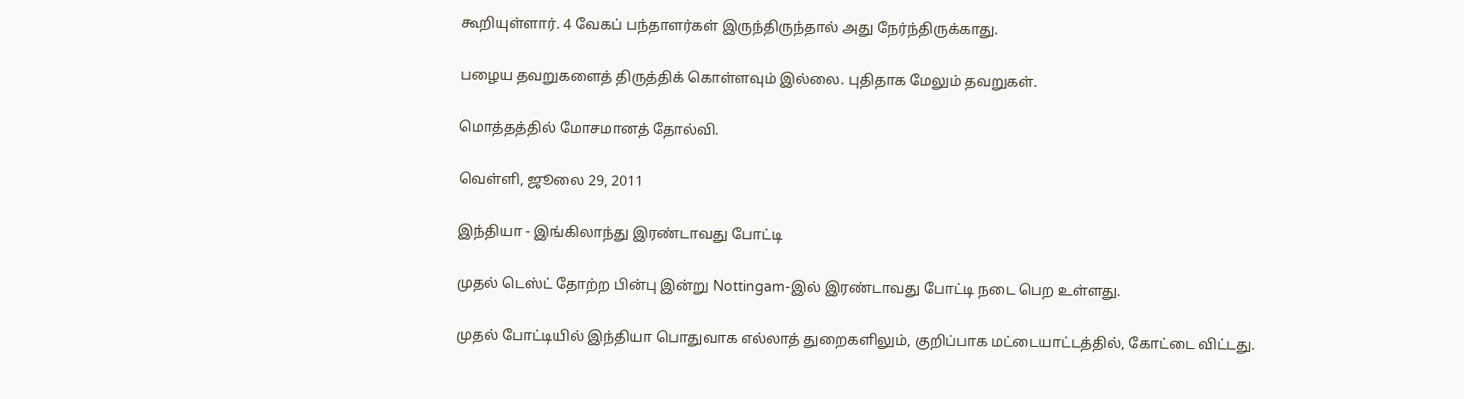கூறியுள்ளார். 4 வேகப் பந்தாளர்கள் இருந்திருந்தால் அது நேர்ந்திருக்காது.

பழைய தவறுகளைத் திருத்திக் கொள்ளவும் இல்லை. புதிதாக மேலும் தவறுகள்.

மொத்தத்தில் மோசமானத் தோல்வி.

வெள்ளி, ஜூலை 29, 2011

இந்தியா - இங்கிலாந்து இரண்டாவது போட்டி

முதல் டெஸ்ட் தோற்ற பின்பு இன்று Nottingam-இல் இரண்டாவது போட்டி நடை பெற உள்ளது.

முதல் போட்டியில் இந்தியா பொதுவாக எல்லாத் துறைகளிலும், குறிப்பாக மட்டையாட்டத்தில், கோட்டை விட்டது.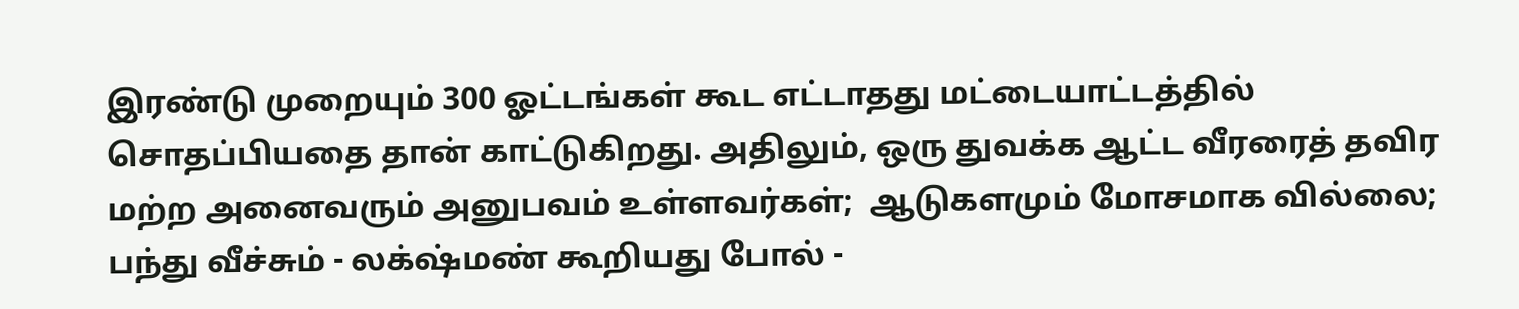இரண்டு முறையும் 300 ஓட்டங்கள் கூட எட்டாதது மட்டையாட்டத்தில் சொதப்பியதை தான் காட்டுகிறது. அதிலும், ஒரு துவக்க ஆட்ட வீரரைத் தவிர மற்ற அனைவரும் அனுபவம் உள்ளவர்கள்;  ஆடுகளமும் மோசமாக வில்லை; பந்து வீச்சும் - லக்‌ஷ்மண் கூறியது போல் -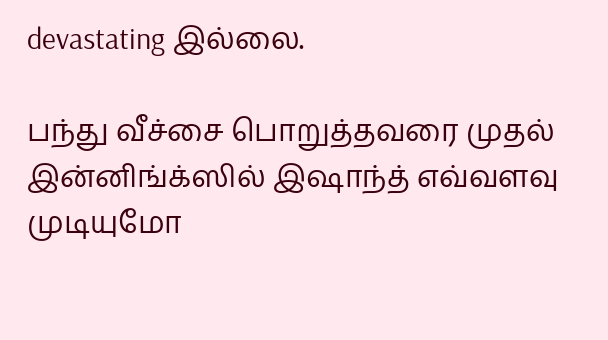devastating இல்லை.

பந்து வீச்சை பொறுத்தவரை முதல் இன்னிங்க்ஸில் இஷாந்த் எவ்வளவு முடியுமோ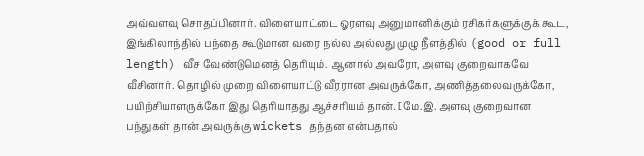அவ்வளவு சொதப்பினார். விளையாட்டை ஓரளவு அனுமானிக்கும் ரசிகர்களுக்குக் கூட, இங்கிலாந்தில் பந்தை கூடுமான வரை நல்ல அல்லது முழு நீளத்தில் (good or full length) வீச வேண்டுமெனத் தெரியும். ஆனால் அவரோ, அளவு குறைவாகவே வீசினார். தொழில் முறை விளையாட்டு வீரரான அவருக்கோ, அணித்தலைவருக்கோ, பயிற்சியாளருக்கோ இது தெரியாதது ஆச்சரியம் தான். [மே.இ. அளவு குறைவான பந்துகள் தான் அவருக்கு wickets தந்தன என்பதால்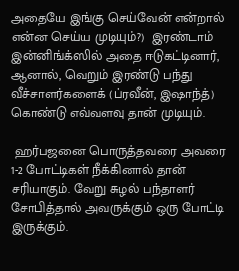அதையே இங்கு செய்வேன் என்றால் என்ன செய்ய முடியும்?)  இரண்டாம் இன்னிங்க்ஸில் அதை ஈடுகட்டினார், ஆனால், வெறும் இரண்டு பந்து வீச்சாளர்களைக் (ப்ரவீன், இஷாந்த்) கொண்டு எவ்வளவு தான் முடியும்.

 ஹர்பஜனை பொருத்தவரை அவரை 1-2 போட்டிகள் நீக்கினால் தான் சரியாகும். வேறு சுழல் பந்தாளர் சோபித்தால் அவருக்கும் ஒரு போட்டி இருக்கும்.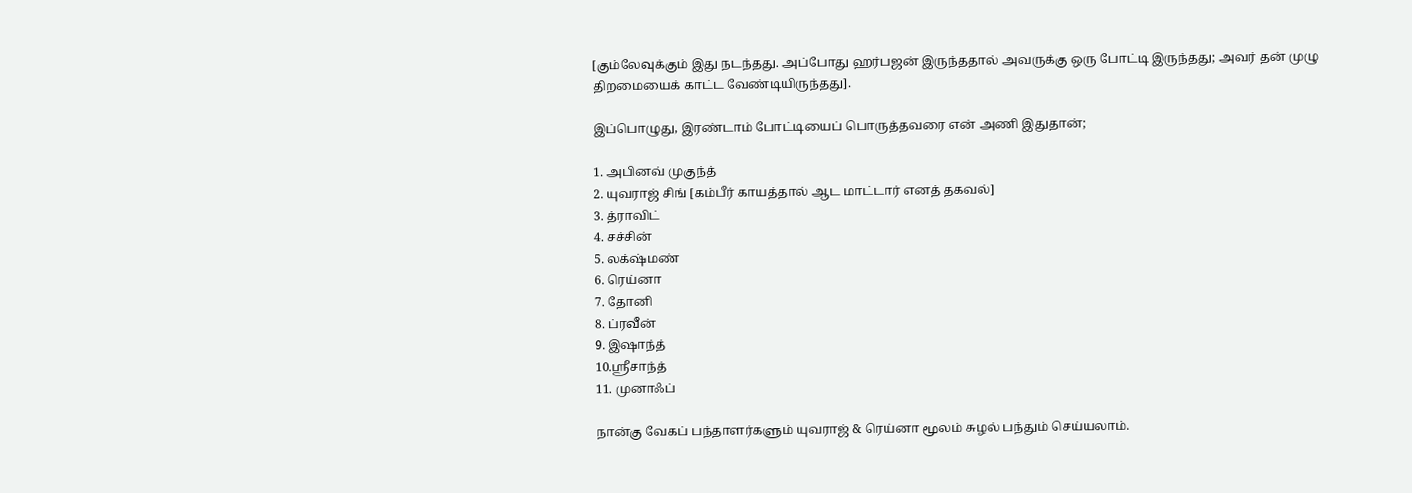[கும்லேவுக்கும் இது நடந்தது. அப்போது ஹர்பஜன் இருந்ததால் அவருக்கு ஒரு போட்டி இருந்தது; அவர் தன் முழு திறமையைக் காட்ட வேண்டியிருந்தது].

இப்பொழுது, இரண்டாம் போட்டியைப் பொருத்தவரை என் அணி இதுதான்;

1. அபினவ் முகுந்த்
2. யுவராஜ் சிங் [கம்பீர் காயத்தால் ஆட மாட்டார் எனத் தகவல்]
3. த்ராவிட்
4. சச்சின்
5. லக்‌ஷ்மண்
6. ரெய்னா
7. தோனி
8. ப்ரவீன்
9. இஷாந்த்
10.ஸ்ரீசாந்த்
11. முனாஃப்

நான்கு வேகப் பந்தாளர்களும் யுவராஜ் & ரெய்னா மூலம் சுழல் பந்தும் செய்யலாம்.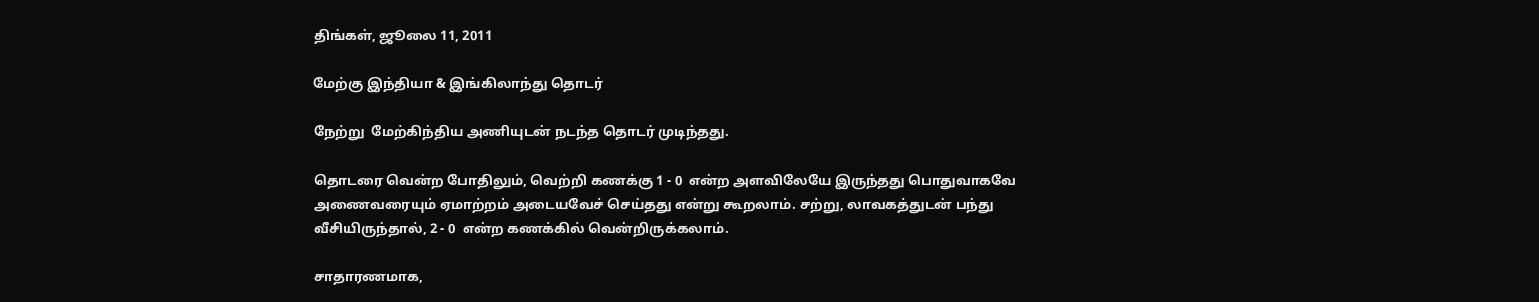திங்கள், ஜூலை 11, 2011

மேற்கு இந்தியா & இங்கிலாந்து தொடர்

நேற்று  மேற்கிந்திய அணியுடன் நடந்த தொடர் முடிந்தது.

தொடரை வென்ற போதிலும், வெற்றி கணக்கு 1 - 0  என்ற அளவிலேயே இருந்தது பொதுவாகவே அணைவரையும் ஏமாற்றம் அடையவேச் செய்தது என்று கூறலாம். சற்று, லாவகத்துடன் பந்து வீசியிருந்தால், 2 - 0  என்ற கணக்கில் வென்றிருக்கலாம்.

சாதாரணமாக,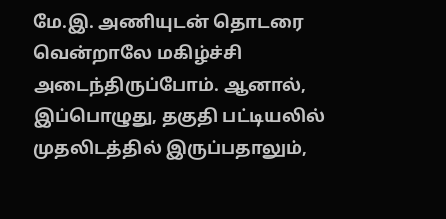மே.இ. அணியுடன் தொடரை வென்றாலே மகிழ்ச்சி அடைந்திருப்போம். ஆனால், இப்பொழுது, தகுதி பட்டியலில் முதலிடத்தில் இருப்பதாலும்,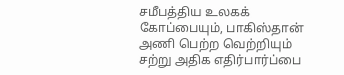சமீபத்திய உலகக் கோப்பையும், பாகிஸ்தான் அணி பெற்ற வெற்றியும் சற்று அதிக எதிர்பார்ப்பை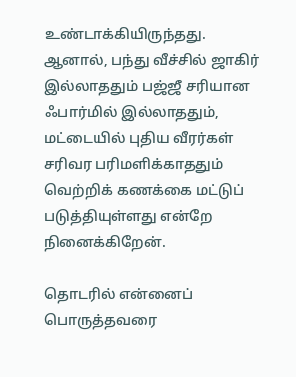உண்டாக்கியிருந்தது. ஆனால், பந்து வீச்சில் ஜாகிர் இல்லாததும் பஜ்ஜீ சரியான ஃபார்மில் இல்லாததும், மட்டையில் புதிய வீரர்கள் சரிவர பரிமளிக்காததும் வெற்றிக் கணக்கை மட்டுப் படுத்தியுள்ளது என்றே நினைக்கிறேன்.

தொடரில் என்னைப் பொருத்தவரை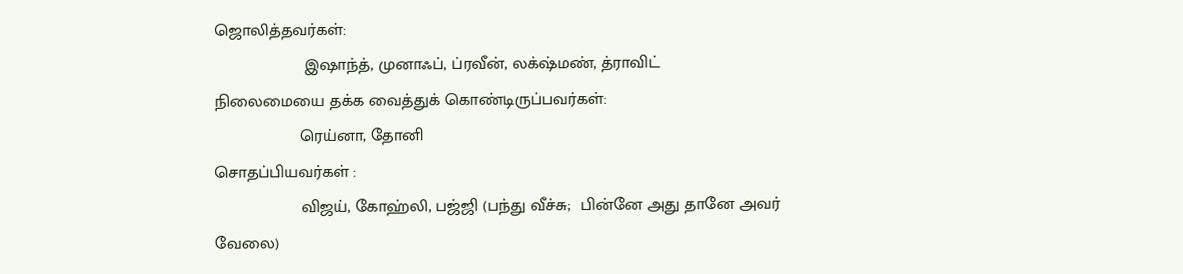ஜொலித்தவர்கள்:
                   இஷாந்த், முனாஃப், ப்ரவீன், லக்‌ஷ்மண், த்ராவிட்
நிலைமையை தக்க வைத்துக் கொண்டிருப்பவர்கள்:
                  ரெய்னா, தோனி
சொதப்பியவர்கள் :
                  விஜய், கோஹ்லி, பஜ்ஜி (பந்து வீச்சு;  பின்னே அது தானே அவர் வேலை)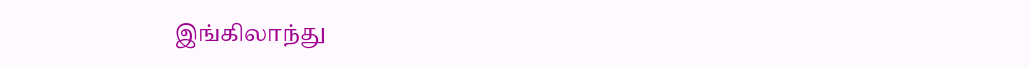இங்கிலாந்து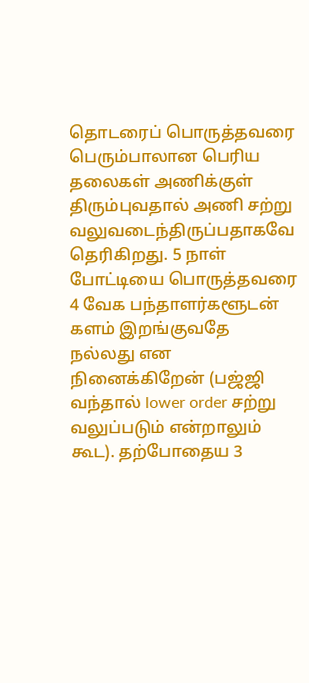தொடரைப் பொருத்தவரை பெரும்பாலான பெரிய தலைகள் அணிக்குள் திரும்புவதால் அணி சற்று வலுவடைந்திருப்பதாகவே தெரிகிறது. 5 நாள் போட்டியை பொருத்தவரை 4 வேக பந்தாளர்களூடன் களம் இறங்குவதே நல்லது என நினைக்கிறேன் (பஜ்ஜி வந்தால் lower order சற்று வலுப்படும் என்றாலும் கூட). தற்போதைய 3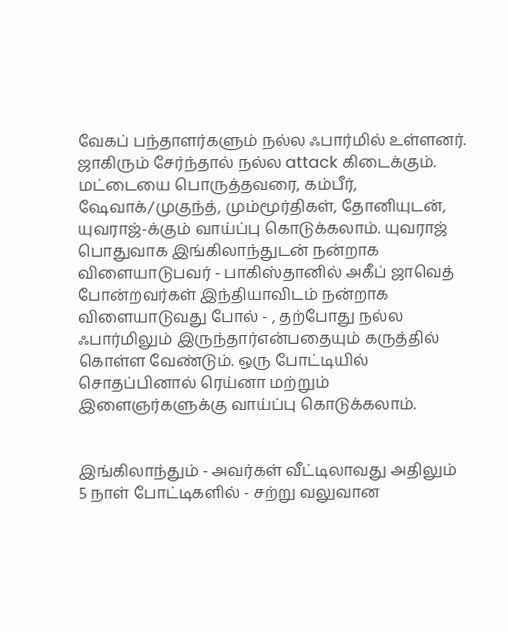வேகப் பந்தாளர்களும் நல்ல ஃபார்மில் உள்ளனர். ஜாகிரும் சேர்ந்தால் நல்ல attack கிடைக்கும். மட்டையை பொருத்தவரை, கம்பீர், ஷேவாக்/முகுந்த், மும்மூர்திகள், தோனியுடன், யுவராஜ்-க்கும் வாய்ப்பு கொடுக்கலாம். யுவராஜ் பொதுவாக இங்கிலாந்துடன் நன்றாக விளையாடுபவர் - பாகிஸ்தானில் அகீப் ஜாவெத் போன்றவர்கள் இந்தியாவிடம் நன்றாக விளையாடுவது போல் - , தற்போது நல்ல ஃபார்மிலும் இருந்தார்என்பதையும் கருத்தில் கொள்ள வேண்டும். ஒரு போட்டியில் சொதப்பினால் ரெய்னா மற்றும் இளைஞர்களுக்கு வாய்ப்பு கொடுக்கலாம்.


இங்கிலாந்தும் - அவர்கள் வீட்டிலாவது அதிலும் 5 நாள் போட்டிகளில் - சற்று வலுவான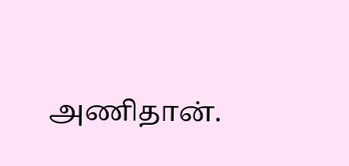அணிதான்.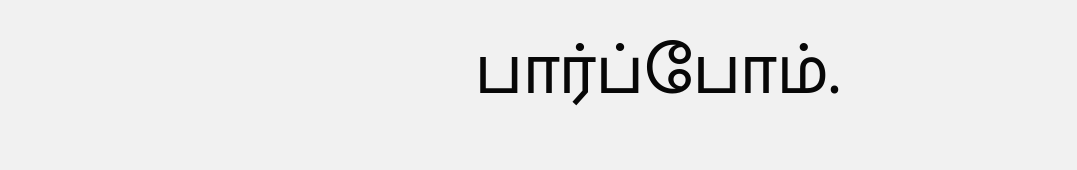பார்ப்போம்.